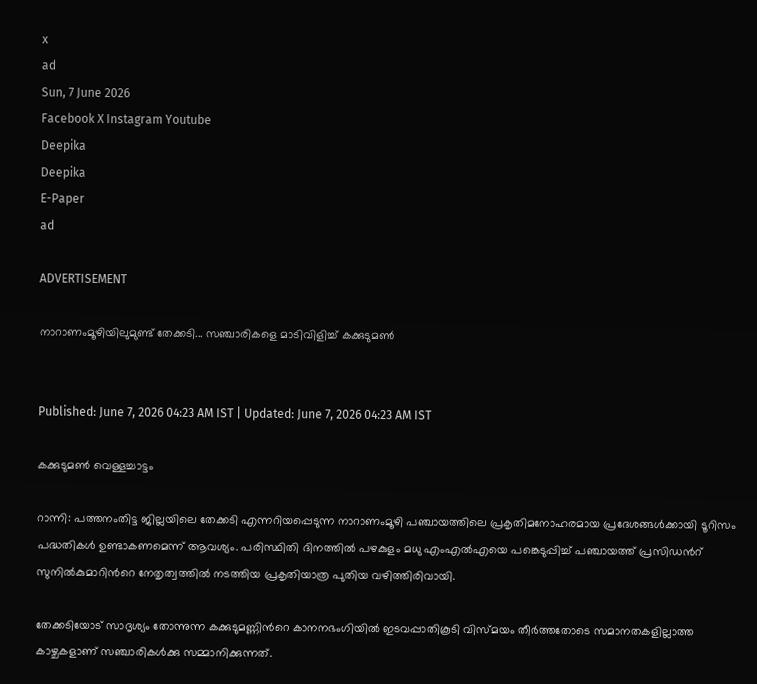x
ad
Sun, 7 June 2026
Facebook X Instagram Youtube
Deepika
Deepika
E-Paper
ad

ADVERTISEMENT

നാറാണംമൂഴിയിലുമുണ്ട് തേക്കടി... സഞ്ചാരികളെ മാടിവിളിച്ച് കക്കുടുമൺ


Published: June 7, 2026 04:23 AM IST | Updated: June 7, 2026 04:23 AM IST

കക്കുടുമൺ വെള്ളച്ചാട്ടം

റാന്നി: പത്തനംതിട്ട ജില്ലയിലെ തേക്കടി എന്നറിയപ്പെടുന്ന നാറാണംമൂഴി പഞ്ചായത്തിലെ പ്രകൃതിമനോഹരമായ പ്രദേശങ്ങൾക്കായി ടൂറിസം പദ്ധതികൾ ഉണ്ടാകണമെന്ന് ആവശ്യം. പരിസ്ഥിതി ദിനത്തിൽ പഴകുളം മധു എംഎൽഎയെ പങ്കെടുപ്പിച്ച് പഞ്ചായത്ത് പ്രസിഡന്‍റ് സുനിൽകുമാറിന്‍റെ നേതൃത്വത്തിൽ നടത്തിയ പ്രകൃതിയാത്ര പുതിയ വഴിത്തിരിവായി.

തേക്കടിയോട് സാദൃശ്യം തോന്നുന്ന കക്കുടുമണ്ണിന്‍റെ കാനനഭംഗിയിൽ ഇടവപ്പാതികൂടി വിസ്മയം തീർത്തതോടെ സമാനതകളില്ലാത്ത കാഴ്ചകളാണ് സഞ്ചാരികൾക്കു സമ്മാനിക്കുന്നത്.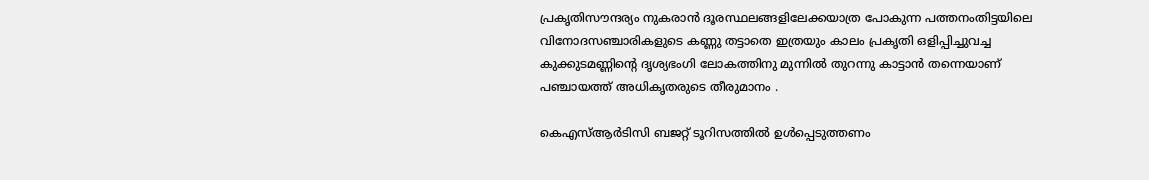പ്രകൃതിസൗന്ദര്യം നുകരാൻ ദൂരസ്ഥലങ്ങളിലേക്കയാത്ര പോകുന്ന പത്തനംതിട്ടയിലെ വിനോദസഞ്ചാരികളുടെ കണ്ണു തട്ടാതെ ഇത്രയും കാലം പ്രകൃതി ഒളിപ്പിച്ചുവച്ച കുക്കുടമണ്ണിന്‍റെ ദൃശ്യഭംഗി ലോകത്തിനു മുന്നിൽ തുറന്നു കാട്ടാൻ തന്നെയാണ് പഞ്ചായത്ത് അധികൃതരുടെ തീരുമാനം .

കെഎസ്ആർടിസി ബജറ്റ് ടൂറിസത്തിൽ ഉൾപ്പെടുത്തണം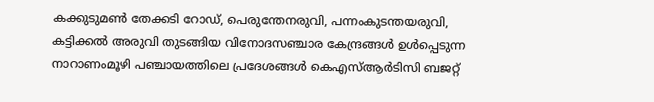കക്കുടുമൺ തേക്കടി റോഡ്, പെരുന്തേനരുവി, പന്നംകുടന്തയരുവി, കട്ടിക്കൽ അരുവി തുടങ്ങിയ വിനോദസഞ്ചാര കേന്ദ്രങ്ങൾ ഉൾപ്പെടുന്ന നാറാണംമൂഴി പഞ്ചായത്തിലെ പ്രദേശങ്ങൾ കെഎസ്ആർടിസി ബജറ്റ്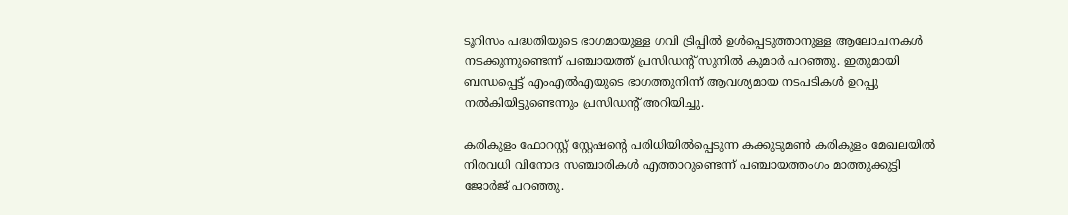ടൂറിസം പദ്ധതിയുടെ ഭാഗമായുള്ള ഗവി ട്രിപ്പിൽ ഉൾപ്പെടുത്താനുള്ള ആലോചനകൾ നടക്കുന്നുണ്ടെന്ന് പഞ്ചായത്ത് പ്രസിഡന്‍റ് സുനിൽ കുമാർ പറഞ്ഞു. ഇതുമായി ബന്ധപ്പെട്ട് എംഎൽഎയുടെ ഭാഗത്തുനിന്ന് ആവശ്യമായ നടപടികൾ ഉറപ്പു നൽകിയിട്ടുണ്ടെന്നും പ്രസിഡന്‍റ് അറിയിച്ചു.

കരികുളം ഫോറസ്റ്റ് സ്റ്റേഷന്‍റെ പരിധിയിൽപ്പെടുന്ന കക്കുടുമൺ കരികുളം മേഖലയിൽ നിരവധി വിനോദ സഞ്ചാരികൾ എത്താറുണ്ടെന്ന് പഞ്ചായത്തംഗം മാത്തുക്കുട്ടി ജോർജ് പറഞ്ഞു.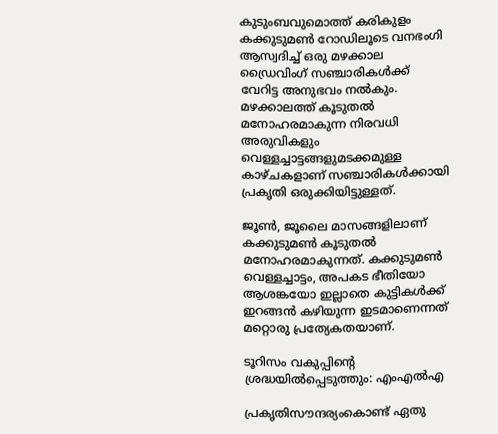കുടുംബവുമൊത്ത് കരികുളം കക്കുടുമൺ റോഡിലൂടെ വനഭംഗി ആസ്വദിച്ച് ഒരു മഴക്കാല ഡ്രൈവിംഗ് സഞ്ചാരികൾക്ക് വേറിട്ട അനുഭവം നൽകും. മഴക്കാലത്ത് കൂടുതൽ മനോഹരമാകുന്ന നിരവധി അരുവികളും വെള്ളച്ചാട്ടങ്ങളുമടക്കമുള്ള കാഴ്ചകളാണ് സഞ്ചാരികൾക്കായി പ്രകൃതി ഒരുക്കിയിട്ടുള്ളത്.

ജൂൺ, ജൂലൈ മാസങ്ങളിലാണ് കക്കുടുമൺ കൂടുതൽ മനോഹരമാകുന്നത്. കക്കുടുമൺ വെള്ളച്ചാട്ടം, അപകട ഭീതിയോ ആശങ്കയോ ഇല്ലാതെ കുട്ടികൾക്ക് ഇറങ്ങൻ കഴിയുന്ന ഇടമാണെന്നത് മറ്റൊരു പ്രത്യേകതയാണ്.

ടൂറിസം വകുപ്പിന്‍റെ ശ്രദ്ധയിൽപ്പെടുത്തും: എംഎൽഎ

പ്രകൃതിസൗന്ദര്യംകൊണ്ട് ഏതു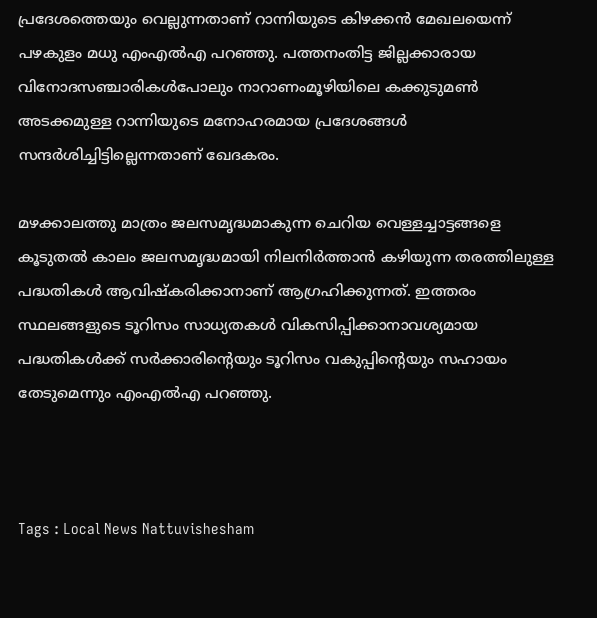പ്രദേശത്തെയും വെല്ലുന്നതാണ് റാന്നിയുടെ കിഴക്കൻ മേഖലയെന്ന് പഴകുളം മധു എംഎൽഎ പറഞ്ഞു. പത്തനംതിട്ട ജില്ലക്കാരായ വിനോദസഞ്ചാരികൾപോലും നാറാണംമൂഴിയിലെ കക്കുടുമൺ അടക്കമുള്ള റാന്നിയുടെ മനോഹരമായ പ്രദേശങ്ങൾ സന്ദർശിച്ചിട്ടില്ലെന്നതാണ് ഖേദകരം.

മഴക്കാലത്തു മാത്രം ജലസമൃദ്ധമാകുന്ന ചെറിയ വെള്ളച്ചാട്ടങ്ങളെ കൂടുതൽ കാലം ജലസമൃദ്ധമായി നിലനിർത്താൻ കഴിയുന്ന തരത്തിലുള്ള പദ്ധതികൾ ആവിഷ്കരിക്കാനാണ് ആഗ്രഹിക്കുന്നത്. ഇത്തരം സ്ഥലങ്ങളുടെ ടൂറിസം സാധ്യതകൾ വികസിപ്പിക്കാനാവശ്യമായ പദ്ധതികൾക്ക് സർക്കാരിന്‍റെയും ടൂറിസം വകുപ്പിന്‍റെയും സഹായം തേടുമെന്നും എംഎൽഎ പറഞ്ഞു.



Tags : Local News Nattuvishesham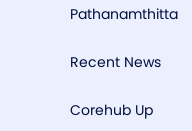Pathanamthitta

Recent News

Corehub Up